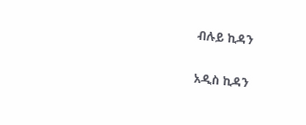ብሉይ ኪዳን

አዲስ ኪዳን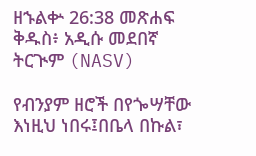ዘኁልቍ 26:38 መጽሐፍ ቅዱስ፥ አዲሱ መደበኛ ትርጒም (NASV)

የብንያም ዘሮች በየጐሣቸው እነዚህ ነበሩ፤በቤላ በኩል፣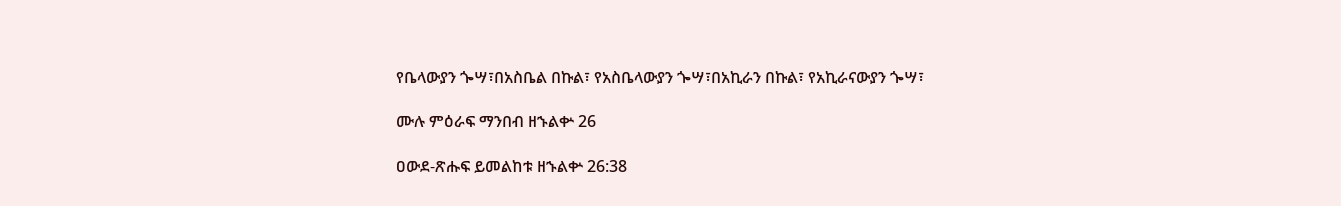የቤላውያን ጐሣ፣በአስቤል በኩል፣ የአስቤላውያን ጐሣ፣በአኪራን በኩል፣ የአኪራናውያን ጐሣ፣

ሙሉ ምዕራፍ ማንበብ ዘኁልቍ 26

ዐውደ-ጽሑፍ ይመልከቱ ዘኁልቍ 26:38